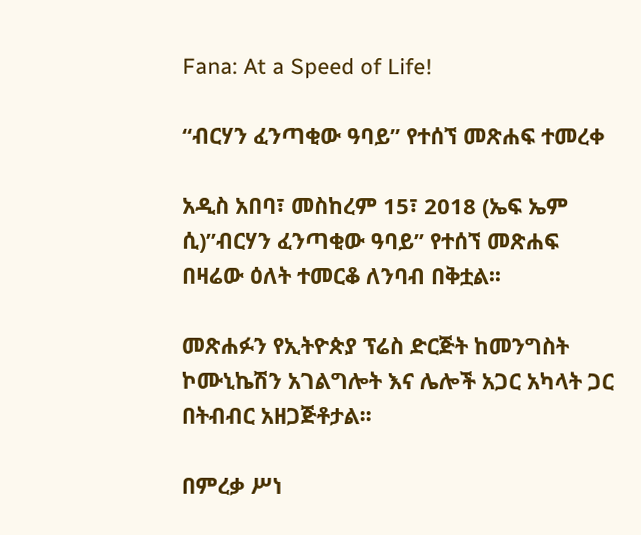Fana: At a Speed of Life!

“ብርሃን ፈንጣቂው ዓባይ” የተሰኘ መጽሐፍ ተመረቀ

አዲስ አበባ፣ መስከረም 15፣ 2018 (ኤፍ ኤም ሲ)”ብርሃን ፈንጣቂው ዓባይ” የተሰኘ መጽሐፍ በዛሬው ዕለት ተመርቆ ለንባብ በቅቷል፡፡

መጽሐፉን የኢትዮጵያ ፕሬስ ድርጅት ከመንግስት ኮሙኒኬሽን አገልግሎት እና ሌሎች አጋር አካላት ጋር በትብብር አዘጋጅቶታል፡፡

በምረቃ ሥነ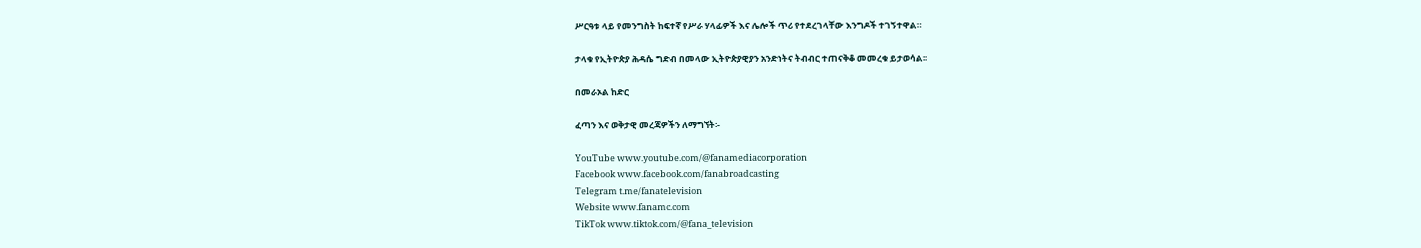ሥርዓቱ ላይ የመንግስት ከፍተኛ የሥራ ሃላፊዎች እና ሌሎች ጥሪ የተደረገላቸው እንግዶች ተገኝተዋል።

ታላቁ የኢትዮጵያ ሕዳሴ ግድብ በመላው ኢትዮጵያዊያን አንድነትና ትብብር ተጠናቅቆ መመረቁ ይታወሳል፡፡

በመራኦል ከድር

ፈጣን እና ወቅታዊ መረጃዎችን ለማግኘት፡-

YouTube www.youtube.com/@fanamediacorporation
Facebook www.facebook.com/fanabroadcasting
Telegram t.me/fanatelevision
Website www.fanamc.com
TikTok www.tiktok.com/@fana_television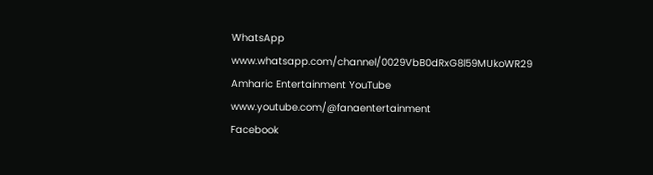WhatsApp www.whatsapp.com/channel/0029VbB0dRxG8l59MUkoWR29
Amharic Entertainment YouTube www.youtube.com/@fanaentertainment
Facebook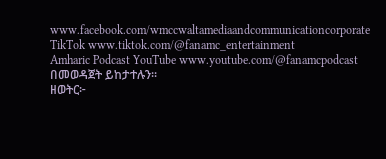www.facebook.com/wmccwaltamediaandcommunicationcorporate
TikTok www.tiktok.com/@fanamc_entertainment
Amharic Podcast YouTube www.youtube.com/@fanamcpodcast በመወዳጀት ይከታተሉን፡፡
ዘወትር፦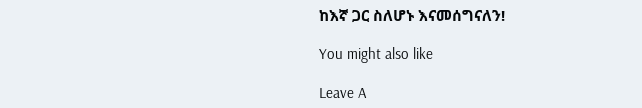ከእኛ ጋር ስለሆኑ እናመሰግናለን!

You might also like

Leave A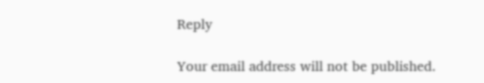Reply

Your email address will not be published.